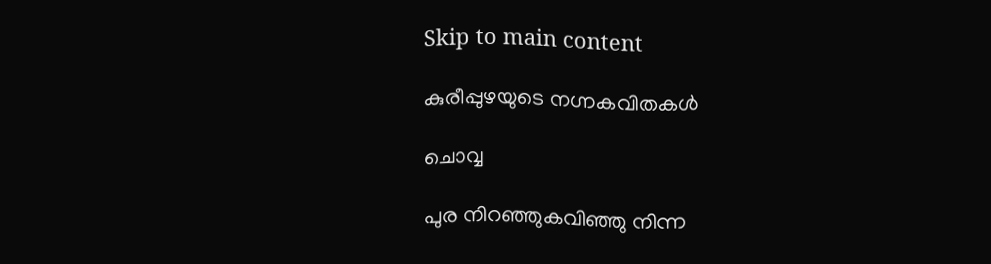Skip to main content

കുരീപ്പുഴയുടെ നഗ്നകവിതകള്‍

ചൊവ്വ

പുര നിറഞ്ഞുകവിഞ്ഞു നിന്ന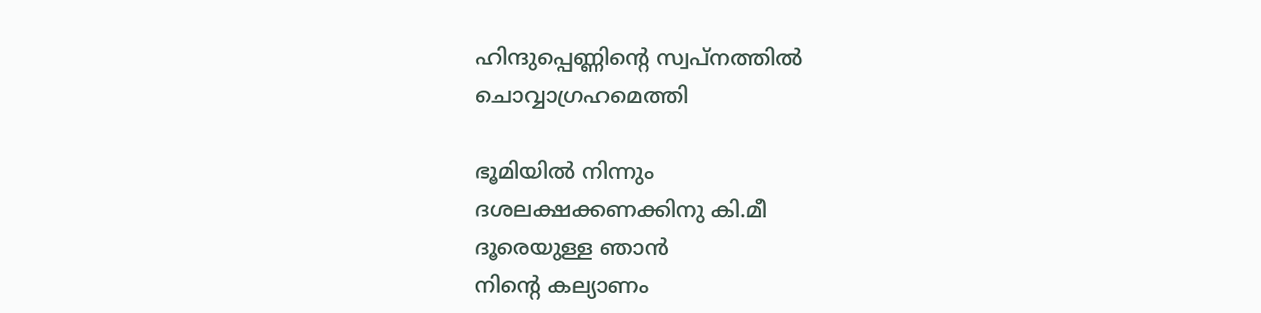ഹിന്ദുപ്പെണ്ണിന്റെ സ്വപ്‌നത്തില്‍
ചൊവ്വാഗ്രഹമെത്തി

ഭൂമിയില്‍ നിന്നും
ദശലക്ഷക്കണക്കിനു കി.മീ
ദൂരെയുള്ള ഞാന്‍
നിന്റെ കല്യാണം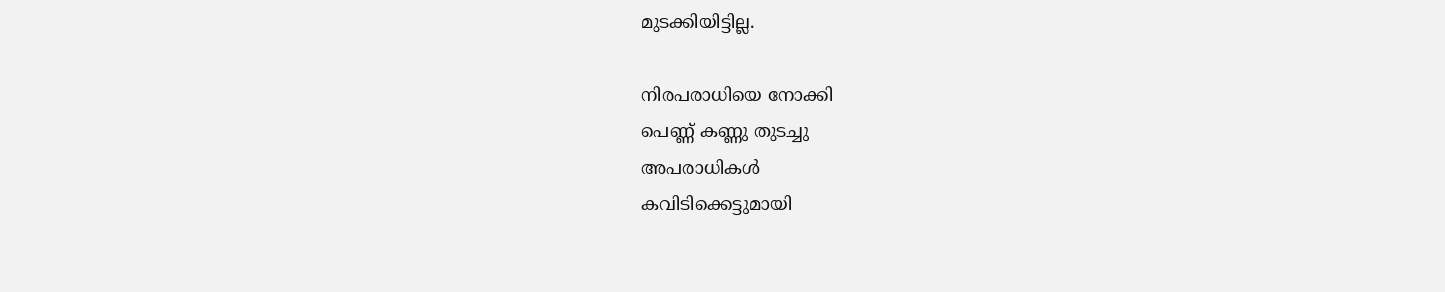മുടക്കിയിട്ടില്ല.

നിരപരാധിയെ നോക്കി
പെണ്ണ് കണ്ണു തുടച്ചു
അപരാധികള്‍
കവിടിക്കെട്ടുമായി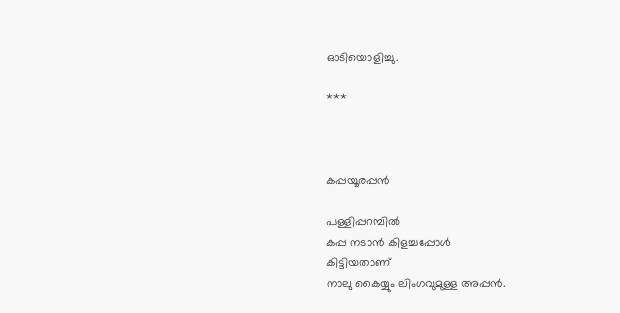ഓടിയൊളിച്ചു.

***



കപ്പയൂരപ്പന്‍

പള്ളിപ്പറമ്പില്‍
കപ്പ നടാന്‍ കിളച്ചപ്പോള്‍
കിട്ടിയതാണ്
നാലു കൈയ്യും ലിംഗവുമുള്ള അപ്പന്‍.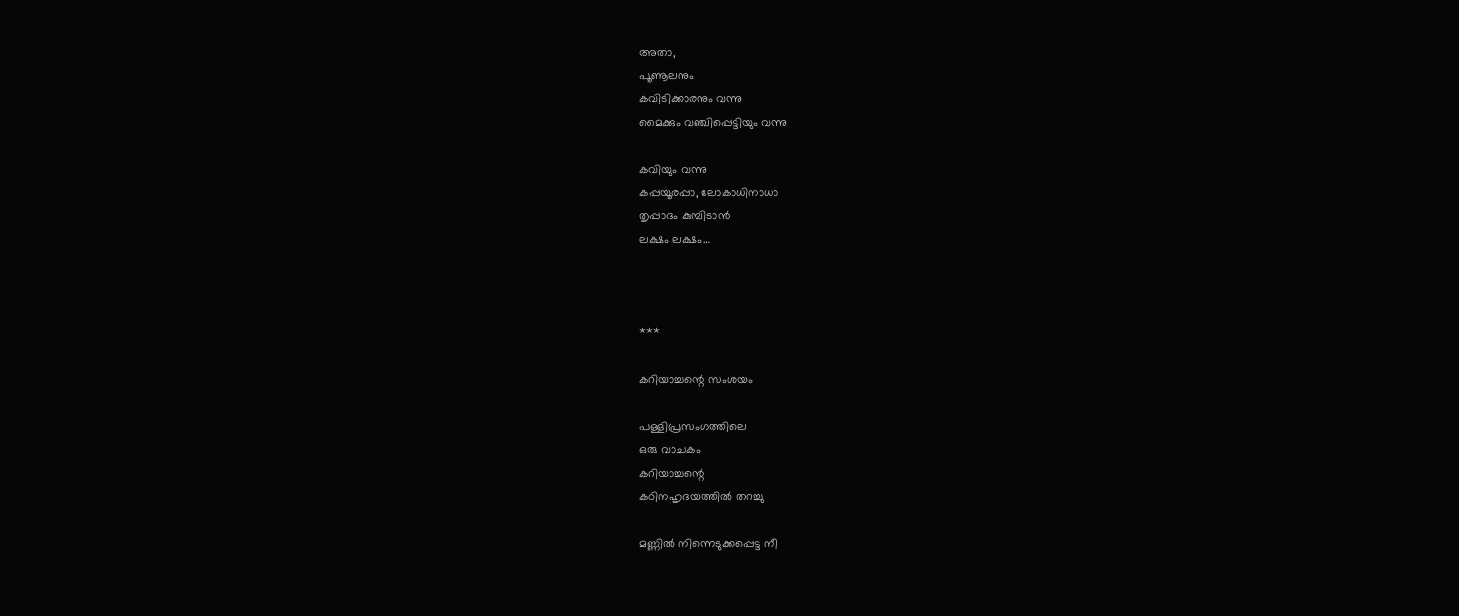അതാ,
പൂണൂലനും
കവിടിക്കാരനും വന്നു
മൈക്കും വഞ്ചിപ്പെട്ടിയും വന്നു

കവിയും വന്നു
കപ്പയൂരപ്പാ, ലോകാധിനാധാ
തൃപ്പാദം കുമ്പിടാന്‍
ലക്ഷം ലക്ഷം…



***

കറിയാച്ചന്റെ സംശയം

പള്ളിപ്രസംഗത്തിലെ
ഒരു വാചകം
കറിയാച്ചന്റെ
കഠിനഹൃദയത്തില്‍ തറച്ചു

മണ്ണില്‍ നിന്നെടുക്കപ്പെട്ട നീ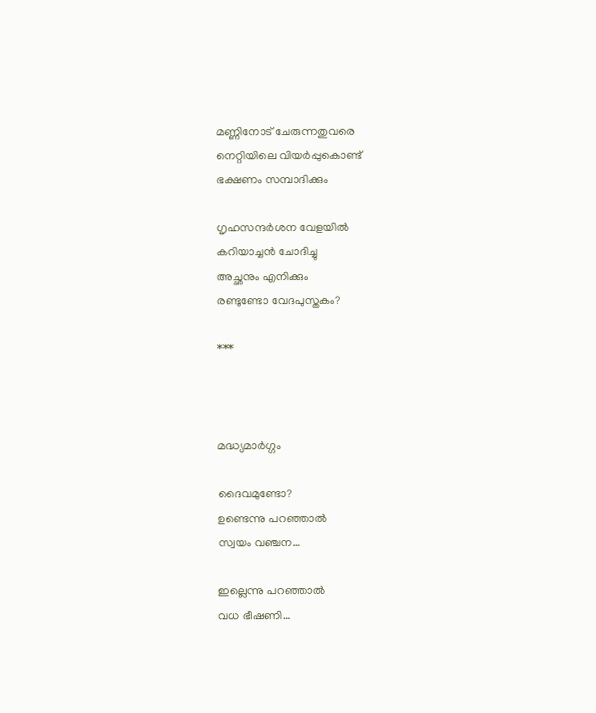മണ്ണിനോട് ചേരുന്നതുവരെ
നെറ്റിയിലെ വിയര്‍പ്പുകൊണ്ട്
ഭക്ഷണം സമ്പാദിക്കും

ഗൃഹസന്ദര്‍ശന വേളയില്‍
കറിയാച്ചന്‍ ചോദിച്ചു
അച്ഛനും എനിക്കും
രണ്ടുണ്ടോ വേദപുസ്തകം?

***



മദ്ധ്യമാര്‍ഗ്ഗം

ദൈവമുണ്ടോ?
ഉണ്ടെന്നു പറഞ്ഞാല്‍
സ്വയം വഞ്ചന…

ഇല്ലെന്നു പറഞ്ഞാല്‍
വധ ഭീഷണി…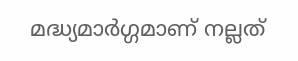മദ്ധ്യമാര്‍ഗ്ഗമാണ് നല്ലത്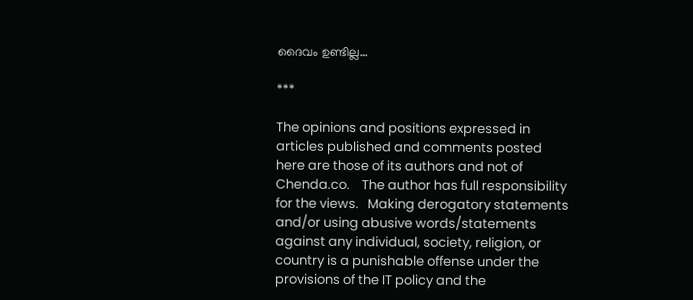ദൈവം ഉണ്ടില്ല…

***

The opinions and positions expressed in articles published and comments posted here are those of its authors and not of Chenda.co.    The author has full responsibility for the views.   Making derogatory statements and/or using abusive words/statements against any individual, society, religion, or country is a punishable offense under the provisions of the IT policy and the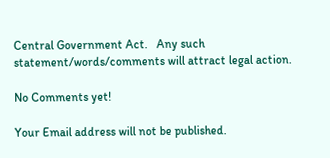Central Government Act.   Any such statement/words/comments will attract legal action.

No Comments yet!

Your Email address will not be published.